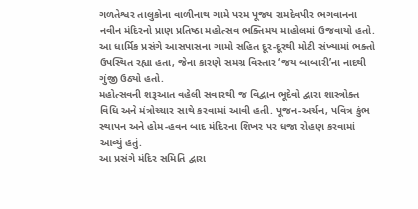ગળતેશ્વર તાલુકોના વાળીનાથ ગામે પરમ પૂજ્ય રામદેવપીર ભગવાનના નવીન મંદિરનો પ્રાણ પ્રતિષ્ઠા મહોત્સવ ભક્તિમય માહોલમાં ઉજવાયો હતો. આ ધાર્મિક પ્રસંગે આસપાસના ગામો સહિત દૂર-દૂરથી મોટી સંખ્યામાં ભક્તો ઉપસ્થિત રહ્યા હતા, જેના કારણે સમગ્ર વિસ્તાર ‘જય બાબારી’ના નાદથી ગુંજી ઉઠ્યો હતો.
મહોત્સવની શરૂઆત વહેલી સવારથી જ વિદ્વાન ભૂદેવો દ્વારા શાસ્ત્રોક્ત વિધિ અને મંત્રોચ્ચાર સાથે કરવામાં આવી હતી. પૂજન-અર્ચન, પવિત્ર કુંભ સ્થાપન અને હોમ-હવન બાદ મંદિરના શિખર પર ધજા રોહણ કરવામાં આવ્યું હતું.
આ પ્રસંગે મંદિર સમિતિ દ્વારા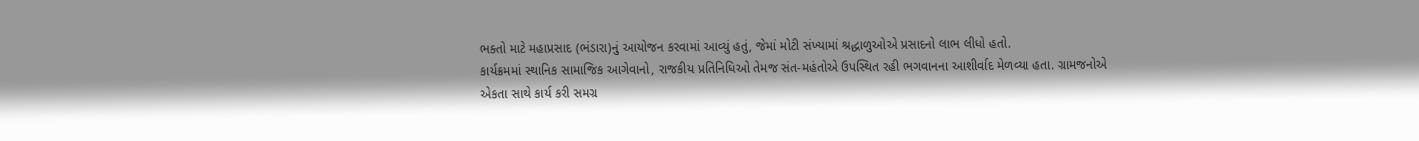ભક્તો માટે મહાપ્રસાદ (ભંડારા)નું આયોજન કરવામાં આવ્યું હતું, જેમાં મોટી સંખ્યામાં શ્રદ્ધાળુઓએ પ્રસાદનો લાભ લીધો હતો.
કાર્યક્રમમાં સ્થાનિક સામાજિક આગેવાનો, રાજકીય પ્રતિનિધિઓ તેમજ સંત-મહંતોએ ઉપસ્થિત રહી ભગવાનના આશીર્વાદ મેળવ્યા હતા. ગ્રામજનોએ એકતા સાથે કાર્ય કરી સમગ્ર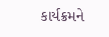કાર્યક્રમને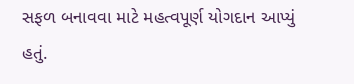સફળ બનાવવા માટે મહત્વપૂર્ણ યોગદાન આપ્યું હતું.